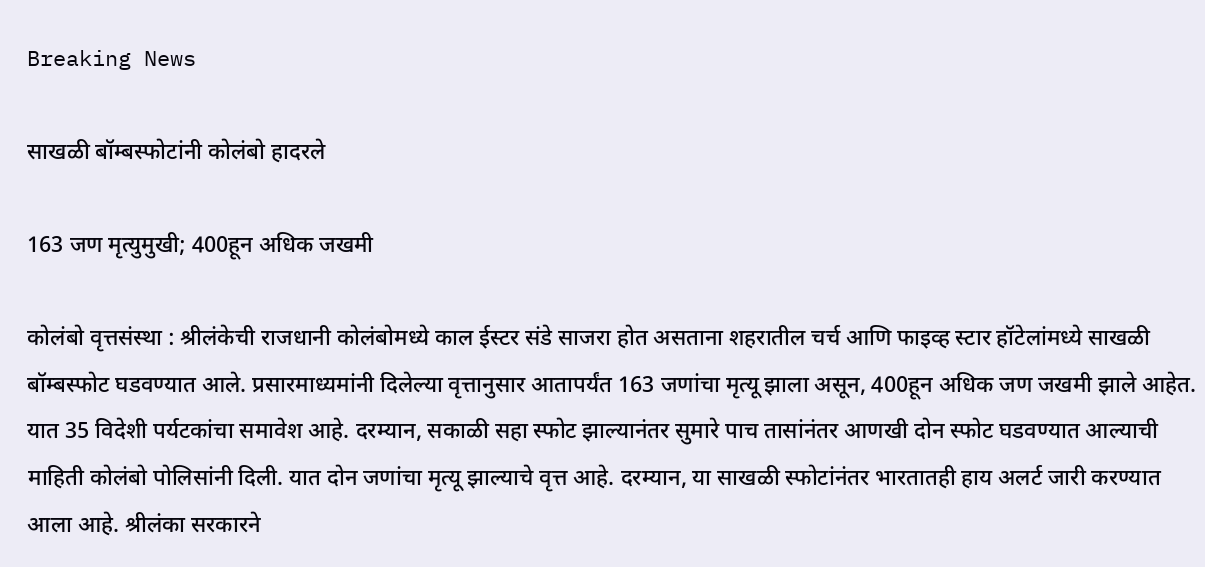Breaking News

साखळी बॉम्बस्फोटांनी कोलंबो हादरले

163 जण मृत्युमुखी; 400हून अधिक जखमी

कोलंबो वृत्तसंस्था : श्रीलंकेची राजधानी कोलंबोमध्ये काल ईस्टर संडे साजरा होत असताना शहरातील चर्च आणि फाइव्ह स्टार हॉटेलांमध्ये साखळी बॉम्बस्फोट घडवण्यात आले. प्रसारमाध्यमांनी दिलेल्या वृत्तानुसार आतापर्यंत 163 जणांचा मृत्यू झाला असून, 400हून अधिक जण जखमी झाले आहेत. यात 35 विदेशी पर्यटकांचा समावेश आहे. दरम्यान, सकाळी सहा स्फोट झाल्यानंतर सुमारे पाच तासांनंतर आणखी दोन स्फोट घडवण्यात आल्याची माहिती कोलंबो पोलिसांनी दिली. यात दोन जणांचा मृत्यू झाल्याचे वृत्त आहे. दरम्यान, या साखळी स्फोटांनंतर भारतातही हाय अलर्ट जारी करण्यात आला आहे. श्रीलंका सरकारने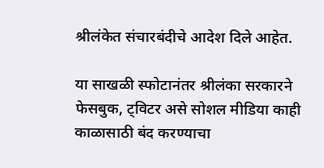श्रीलंकेत संचारबंदीचे आदेश दिले आहेत.

या साखळी स्फोटानंतर श्रीलंका सरकारने फेसबुक, ट्विटर असे सोशल मीडिया काही काळासाठी बंद करण्याचा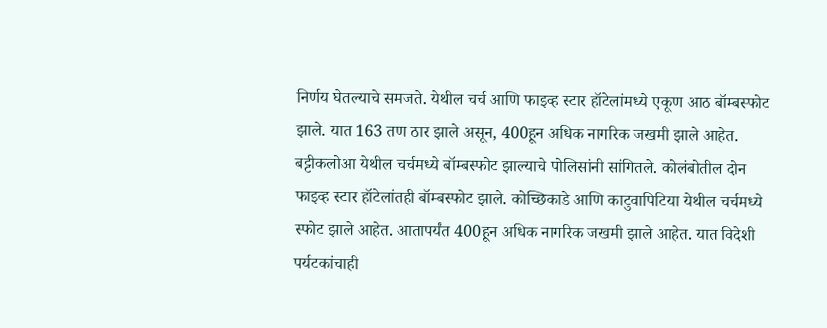निर्णय घेतल्याचे समजते. येथील चर्च आणि फाइव्ह स्टार हॉटेलांमध्ये एकूण आठ बॉम्बस्फोट झाले. यात 163 तण ठार झाले असून, 400हून अधिक नागरिक जखमी झाले आहेत. बट्टीकलोआ येथील चर्चमध्ये बॉम्बस्फोट झाल्याचे पोलिसांनी सांगितले. कोलंबोतील दोन फाइव्ह स्टार हॉटेलांतही बॉम्बस्फोट झाले. कोच्छिकाडे आणि काटुवापिटिया येथील चर्चमध्ये स्फोट झाले आहेत. आतापर्यंत 400हून अधिक नागरिक जखमी झाले आहेत. यात विदेशी पर्यटकांचाही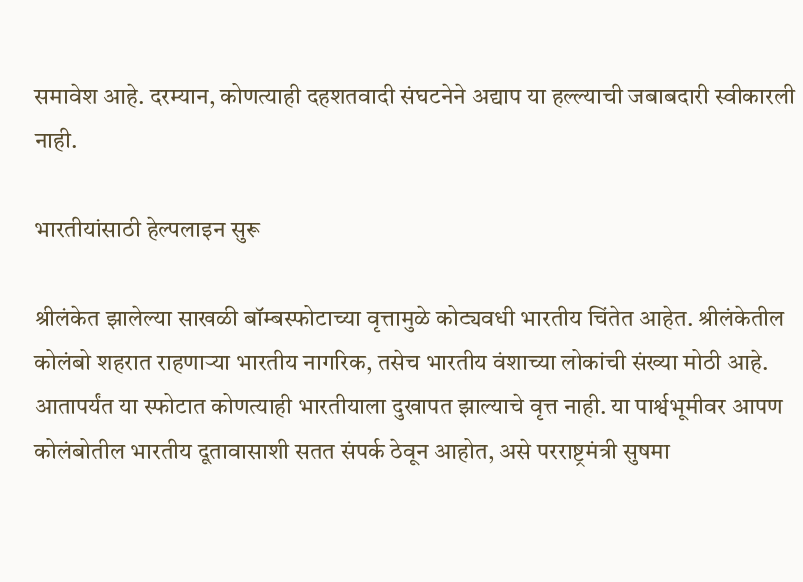समावेश आहे. दरम्यान, कोणत्याही दहशतवादी संघटनेने अद्याप या हल्ल्याची जबाबदारी स्वीकारली नाही.

भारतीयांसाठी हेल्पलाइन सुरू

श्रीलंकेत झालेल्या साखळी बॉम्बस्फोटाच्या वृत्तामुळे कोट्यवधी भारतीय चिंतेत आहेत. श्रीलंकेतील कोलंबो शहरात राहणार्‍या भारतीय नागरिक, तसेच भारतीय वंशाच्या लोकांची संख्या मोठी आहे. आतापर्यंत या स्फोटात कोणत्याही भारतीयाला दुखापत झाल्याचे वृत्त नाही. या पार्श्वभूमीवर आपण कोलंबोतील भारतीय दूतावासाशी सतत संपर्क ठेवून आहोत, असे परराष्ट्रमंत्री सुषमा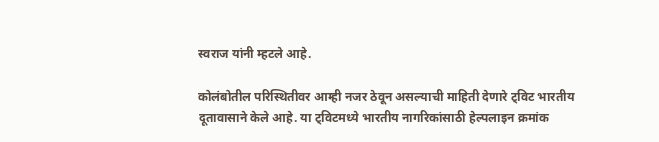स्वराज यांनी म्हटले आहे.

कोलंबोतील परिस्थितीवर आम्ही नजर ठेवून असल्याची माहिती देणारे ट्विट भारतीय दूतावासाने केले आहे. या ट्विटमध्ये भारतीय नागरिकांसाठी हेल्पलाइन क्रमांक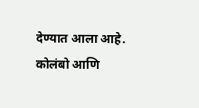देण्यात आला आहे. कोलंबो आणि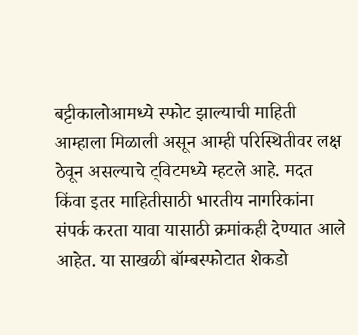बट्टीकालोआमध्ये स्फोट झाल्याची माहिती आम्हाला मिळाली असून आम्ही परिस्थितीवर लक्ष ठेवून असल्याचे ट्विटमध्ये म्हटले आहे. मदत किंवा इतर माहितीसाठी भारतीय नागरिकांना संपर्क करता यावा यासाठी क्रमांकही देण्यात आले आहेत. या साखळी बॉम्बस्फोटात शेकडो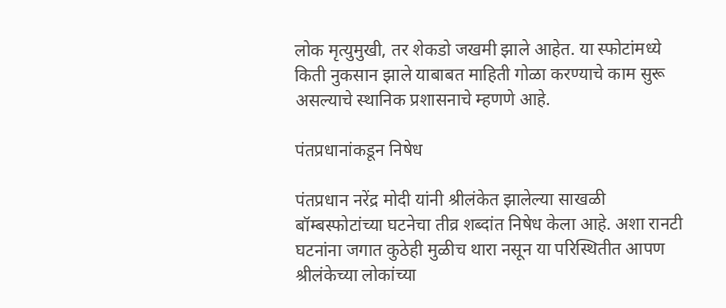लोक मृत्युमुखी, तर शेकडो जखमी झाले आहेत. या स्फोटांमध्ये किती नुकसान झाले याबाबत माहिती गोळा करण्याचे काम सुरू असल्याचे स्थानिक प्रशासनाचे म्हणणे आहे.

पंतप्रधानांकडून निषेध

पंतप्रधान नरेंद्र मोदी यांनी श्रीलंकेत झालेल्या साखळी बॉम्बस्फोटांच्या घटनेचा तीव्र शब्दांत निषेध केला आहे. अशा रानटी घटनांना जगात कुठेही मुळीच थारा नसून या परिस्थितीत आपण श्रीलंकेच्या लोकांच्या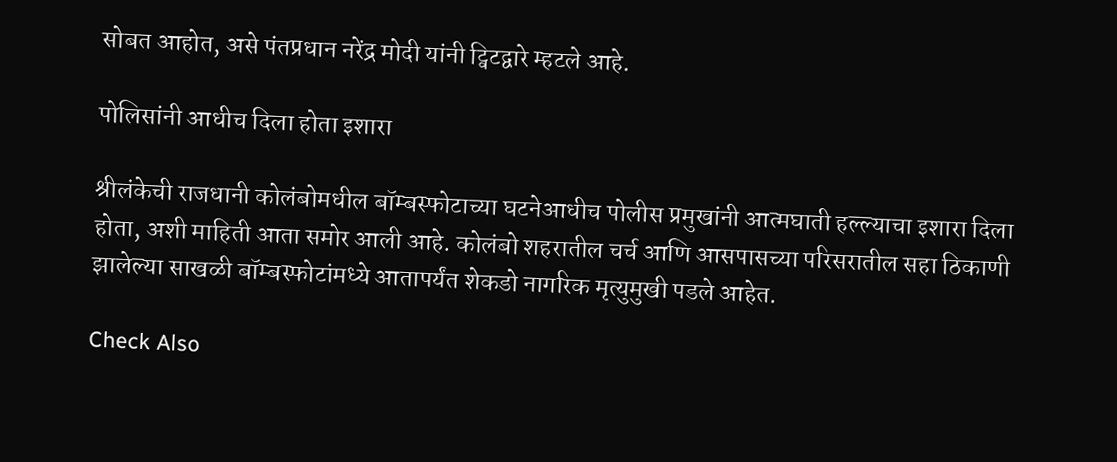सोबत आहोत, असे पंतप्रधान नरेंद्र मोदी यांनी ट्विटद्वारे म्हटले आहे.

पोलिसांनी आधीच दिला होता इशारा

श्रीलंकेची राजधानी कोलंबोमधील बॉम्बस्फोटाच्या घटनेआधीच पोलीस प्रमुखांनी आत्मघाती हल्ल्याचा इशारा दिला होता, अशी माहिती आता समोर आली आहे. कोलंबो शहरातील चर्च आणि आसपासच्या परिसरातील सहा ठिकाणी झालेल्या साखळी बॉम्बस्फोटांमध्ये आतापर्यंत शेकडो नागरिक मृत्युमुखी पडले आहेत.

Check Also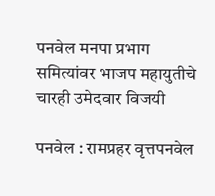पनवेल मनपा प्रभाग समित्यांवर भाजप महायुतीचे चारही उमेदवार विजयी

पनवेल : रामप्रहर वृत्तपनवेल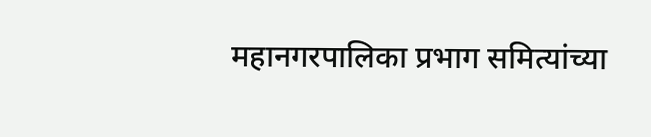महानगरपालिका प्रभाग समित्यांच्या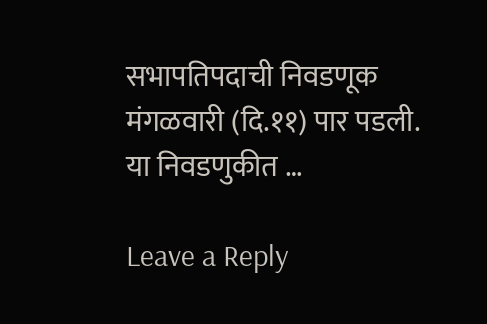सभापतिपदाची निवडणूक मंगळवारी (दि.११) पार पडली. या निवडणुकीत …

Leave a Reply